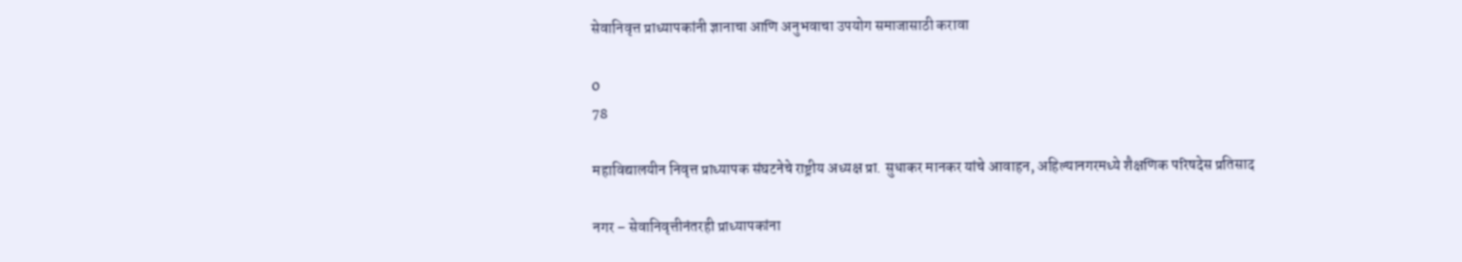सेवानिवृत्त प्राध्यापकांनी ज्ञानाचा आणि अनुभवाचा उपयोग समाजासाठी करावा

0
78

महाविद्यालयीन निवृत्त प्राध्यापक संघटनेचे राष्ट्रीय अध्यक्ष प्रा. सुधाकर मानकर यांचे आवाहन, अहिल्यानगरमध्ये शैक्षणिक परिषदेस प्रतिसाद

नगर – सेवानिवृत्तीनंतरही प्राध्यापकांना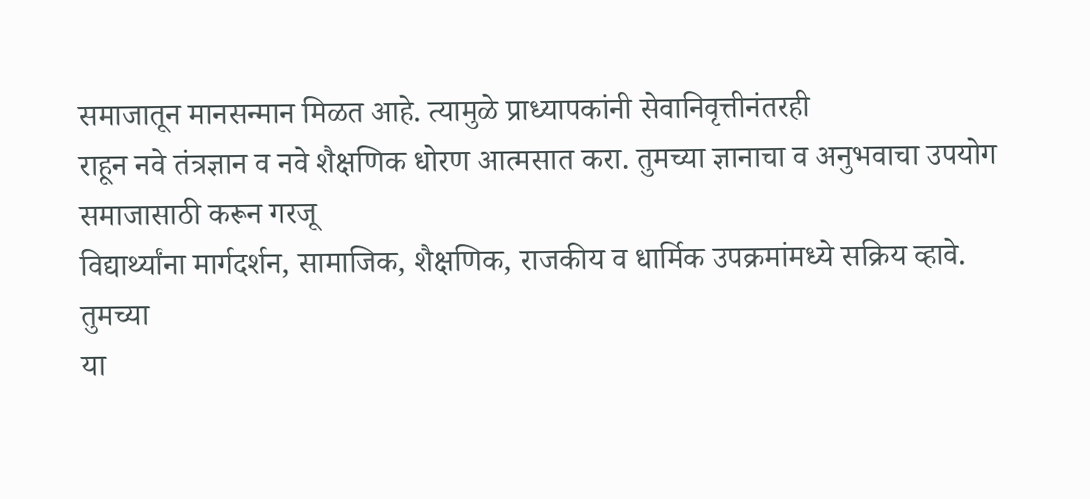समाजातून मानसन्मान मिळत आहे. त्यामुळे प्राध्यापकांनी सेवानिवृत्तीनंतरही
राहून नवे तंत्रज्ञान व नवे शैक्षणिक धोरण आत्मसात करा. तुमच्या ज्ञानाचा व अनुभवाचा उपयोग समाजासाठी करून गरजू
विद्यार्थ्यांना मार्गदर्शन, सामाजिक, शैक्षणिक, राजकीय व धार्मिक उपक्रमांमध्ये सक्रिय व्हावे. तुमच्या
या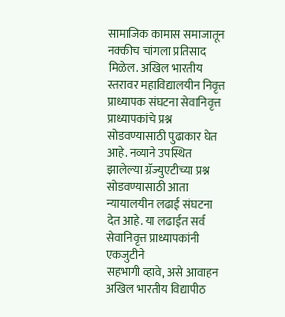सामाजिक कामास समाजातून नक्कीच चांगला प्रतिसाद मिळेल. अखिल भारतीय स्तरावर महाविद्यालयीन निवृत्त प्राध्यापक संघटना सेवानिवृत्त प्राध्यापकांचे प्रश्न सोडवण्यासाठी पुढाकार घेत आहे. नव्याने उपस्थित झालेल्या ग्रॅज्युएटीच्या प्रश्न सोडवण्यासाठी आता न्यायालयीन लढाई संघटना देत आहे. या लढाईत सर्व सेवानिवृत्त प्राध्यापकांनी एकजुटीने
सहभागी व्हावे, असे आवाहन अखिल भारतीय विद्यापीठ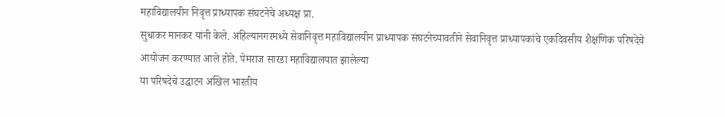महाविद्यालयीन निवृत्त प्राध्यापक संघटनेचे अध्यक्ष प्रा.
सुधाकर मानकर यांनी केले. अहिल्यानगरमध्ये सेवानिवृत्त महाविद्यालयीन प्राध्यापक संघटनेच्यावतीने सेवानिवृत्त प्राध्यापकांचे एकदिवसीय शैक्षणिक परिषदेचे आयोजन करण्यात आले होते. पेमराज सारडा महाविद्यालयात झालेल्या
या परिषदेचे उद्घाटन अखिल भारतीय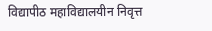विद्यापीठ महाविद्यालयीन निवृत्त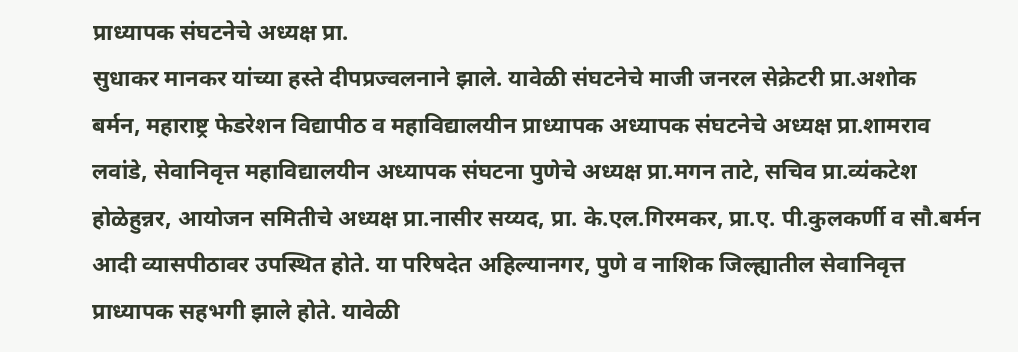प्राध्यापक संघटनेचे अध्यक्ष प्रा.
सुधाकर मानकर यांच्या हस्ते दीपप्रज्वलनाने झाले. यावेळी संघटनेचे माजी जनरल सेक्रेटरी प्रा.अशोक
बर्मन, महाराष्ट्र फेडरेशन विद्यापीठ व महाविद्यालयीन प्राध्यापक अध्यापक संघटनेचे अध्यक्ष प्रा.शामराव
लवांडे, सेवानिवृत्त महाविद्यालयीन अध्यापक संघटना पुणेचे अध्यक्ष प्रा.मगन ताटे, सचिव प्रा.व्यंकटेश
होळेहुन्नर, आयोजन समितीचे अध्यक्ष प्रा.नासीर सय्यद, प्रा. के.एल.गिरमकर, प्रा.ए. पी.कुलकर्णी व सौ.बर्मन
आदी व्यासपीठावर उपस्थित होते. या परिषदेत अहिल्यानगर, पुणे व नाशिक जिल्ह्यातील सेवानिवृत्त
प्राध्यापक सहभगी झाले होते. यावेळी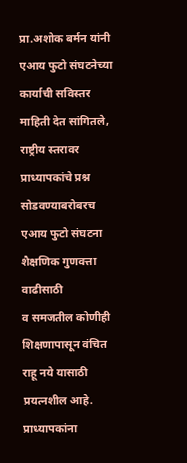प्रा.अशोक बर्मन यांनी एआय फुटो संघटनेच्या कार्याची सविस्तर माहिती देत सांगितले, राष्ट्रीय स्तरावर प्राध्यापकांचे प्रश्न सोडवण्याबरोबरच एआय फुटो संघटना शैक्षणिक गुणवत्ता वाढीसाठी
व समजतील कोणीही शिक्षणापासून वंचित राहू नये यासाठी प्रयत्नशील आहे. प्राध्यापकांना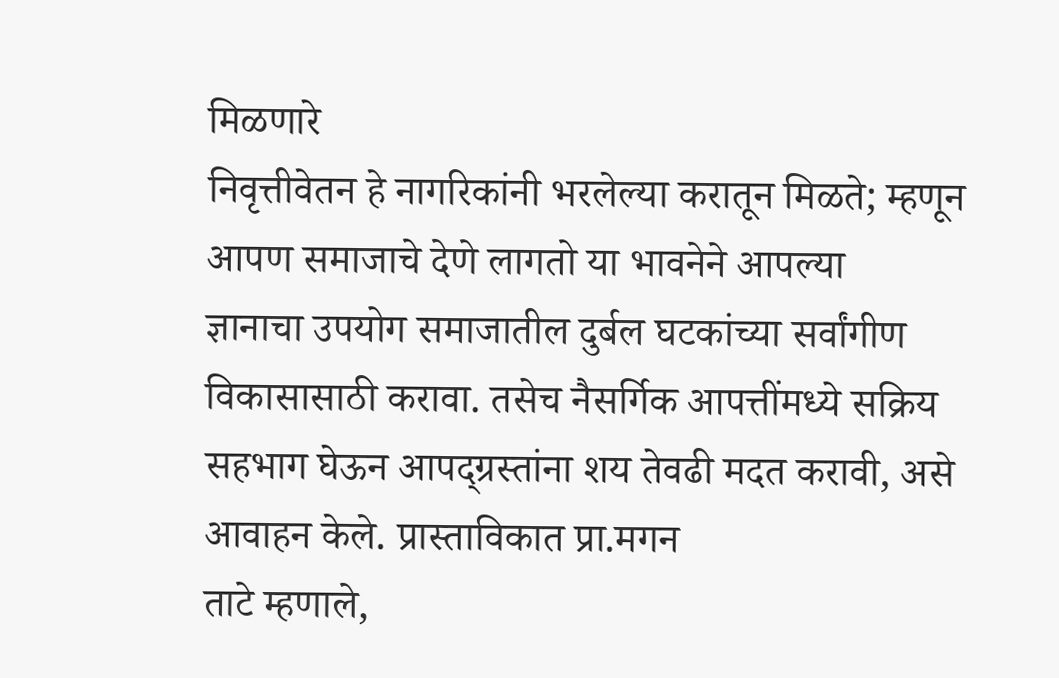मिळणारे
निवृत्तीवेतन हे नागरिकांनी भरलेल्या करातून मिळते; म्हणून आपण समाजाचे देणे लागतो या भावनेने आपल्या
ज्ञानाचा उपयोग समाजातील दुर्बल घटकांच्या सर्वांगीण विकासासाठी करावा. तसेच नैसर्गिक आपत्तींमध्ये सक्रिय
सहभाग घेऊन आपद्ग्रस्तांना शय तेवढी मदत करावी, असे आवाहन केले. प्रास्ताविकात प्रा.मगन
ताटे म्हणाले,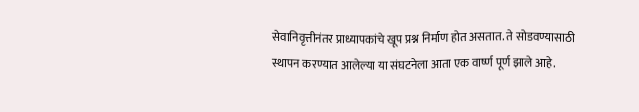सेवानिवृत्तीनंतर प्राध्यापकांचे खूप प्रश्न निर्माण होत असतात. ते सोडवण्यासाठी
स्थापन करण्यात आलेल्या या संघटनेला आता एक वार्ष्ण पूर्ण झाले आहे.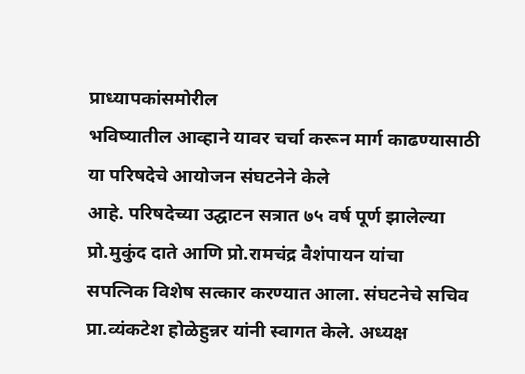प्राध्यापकांसमोरील
भविष्यातील आव्हाने यावर चर्चा करून मार्ग काढण्यासाठी या परिषदेचे आयोजन संघटनेने केले
आहे. परिषदेच्या उद्घाटन सत्रात ७५ वर्ष पूर्ण झालेल्या प्रो.मुकुंद दाते आणि प्रो.रामचंद्र वैशंपायन यांचा
सपत्निक विशेष सत्कार करण्यात आला. संघटनेचे सचिव प्रा.व्यंकटेश होळेहुन्नर यांनी स्वागत केले. अध्यक्ष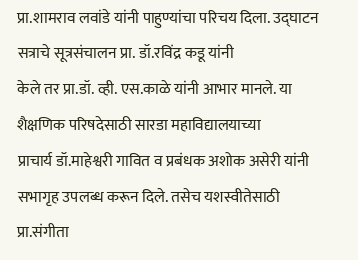प्रा.शामराव लवांडे यांनी पाहुण्यांचा परिचय दिला. उद्घाटन सत्राचे सूत्रसंचालन प्रा. डॉ.रविंद्र कडू यांनी
केले तर प्रा.डॉ. व्ही. एस.काळे यांनी आभार मानले. या शैक्षणिक परिषदेसाठी सारडा महाविद्यालयाच्या
प्राचार्य डॉ.माहेश्वरी गावित व प्रबंधक अशोक असेरी यांनी सभागृह उपलब्ध करून दिले. तसेच यशस्वीतेसाठी
प्रा.संगीता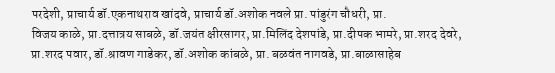परदेशी, प्राचार्य डॉ.एकनाथराव खांदवे, प्राचार्य डॉ.अशोक नवले प्रा. पांडुरंग चौधरी, प्रा.
विजय काळे, प्रा.दत्तात्रय साबळे, डॉ.जयंत क्षीरसागर, प्रा.मिलिंद देशपांडे, प्रा.दीपक भामरे, प्रा.शरद देवरे,
प्रा.शरद पवार, डॉ.श्रावण गाडेकर, डॉ.अशोक कांबळे, प्रा. बळवंत नागवडे, प्रा.बाळासाहेब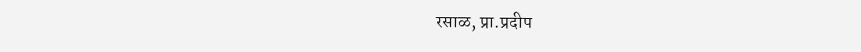रसाळ, प्रा.प्रदीप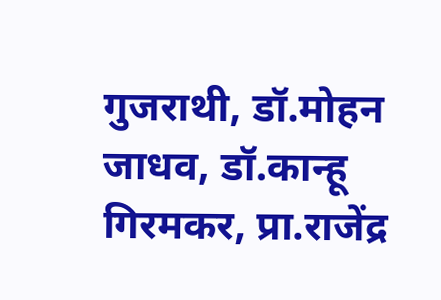गुजराथी, डॉ.मोहन जाधव, डॉ.कान्हू गिरमकर, प्रा.राजेंद्र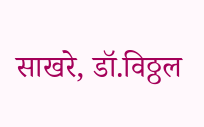साखरे, डॉ.विठ्ठल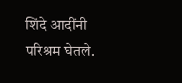शिंदे आदींनी परिश्रम घेतले.